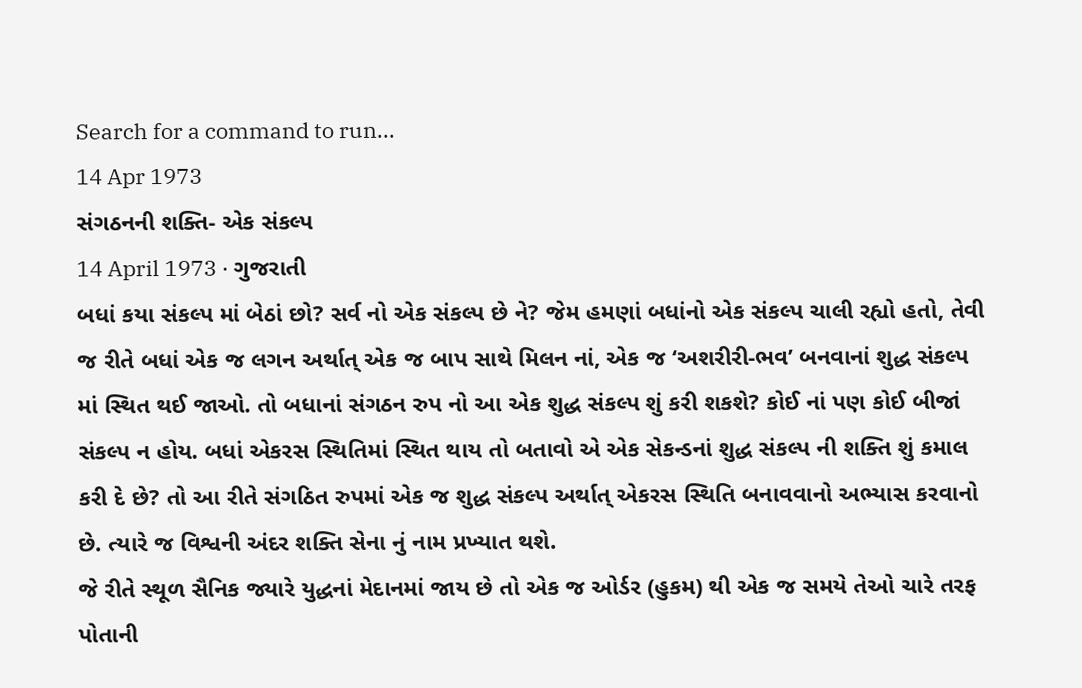Search for a command to run...
14 Apr 1973
સંગઠનની શક્તિ- એક સંકલ્પ
14 April 1973 · ગુજરાતી
બધાં કયા સંકલ્પ માં બેઠાં છો? સર્વ નો એક સંકલ્પ છે ને? જેમ હમણાં બધાંનો એક સંકલ્પ ચાલી રહ્યો હતો, તેવી જ રીતે બધાં એક જ લગન અર્થાત્ એક જ બાપ સાથે મિલન નાં, એક જ ‘અશરીરી-ભવ’ બનવાનાં શુદ્ધ સંકલ્પ માં સ્થિત થઈ જાઓ. તો બધાનાં સંગઠન રુપ નો આ એક શુદ્ધ સંકલ્પ શું કરી શકશે? કોઈ નાં પણ કોઈ બીજાં સંકલ્પ ન હોય. બધાં એકરસ સ્થિતિમાં સ્થિત થાય તો બતાવો એ એક સેકન્ડનાં શુદ્ધ સંકલ્પ ની શક્તિ શું કમાલ કરી દે છે? તો આ રીતે સંગઠિત રુપમાં એક જ શુદ્ધ સંકલ્પ અર્થાત્ એકરસ સ્થિતિ બનાવવાનો અભ્યાસ કરવાનો છે. ત્યારે જ વિશ્વની અંદર શક્તિ સેના નું નામ પ્રખ્યાત થશે.
જે રીતે સ્થૂળ સૈનિક જ્યારે યુદ્ધનાં મેદાનમાં જાય છે તો એક જ ઓર્ડર (હુકમ) થી એક જ સમયે તેઓ ચારે તરફ પોતાની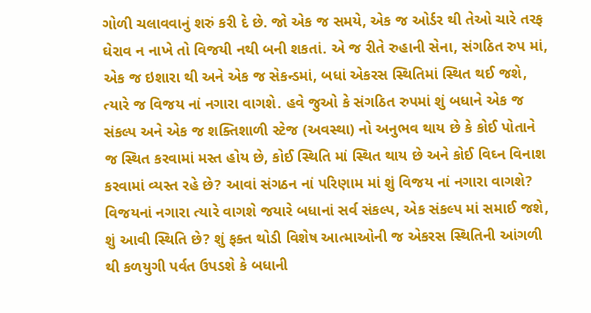ગોળી ચલાવવાનું શરું કરી દે છે. જો એક જ સમયે, એક જ ઓર્ડર થી તેઓ ચારે તરફ ઘેરાવ ન નાખે તો વિજયી નથી બની શકતાં. એ જ રીતે રુહાની સેના, સંગઠિત રુપ માં, એક જ ઇશારા થી અને એક જ સેકન્ડમાં, બધાં એકરસ સ્થિતિમાં સ્થિત થઈ જશે, ત્યારે જ વિજય નાં નગારા વાગશે. હવે જુઓ કે સંગઠિત રુપમાં શું બધાને એક જ સંકલ્પ અને એક જ શક્તિશાળી સ્ટેજ (અવસ્થા) નો અનુભવ થાય છે કે કોઈ પોતાને જ સ્થિત કરવામાં મસ્ત હોય છે, કોઈ સ્થિતિ માં સ્થિત થાય છે અને કોઈ વિઘ્ન વિનાશ કરવામાં વ્યસ્ત રહે છે? આવાં સંગઠન નાં પરિણામ માં શું વિજય નાં નગારા વાગશે?
વિજયનાં નગારા ત્યારે વાગશે જયારે બધાનાં સર્વ સંકલ્પ, એક સંકલ્પ માં સમાઈ જશે, શું આવી સ્થિતિ છે? શું ફક્ત થોડી વિશેષ આત્માઓની જ એકરસ સ્થિતિની આંગળી થી કળયુગી પર્વત ઉપડશે કે બધાની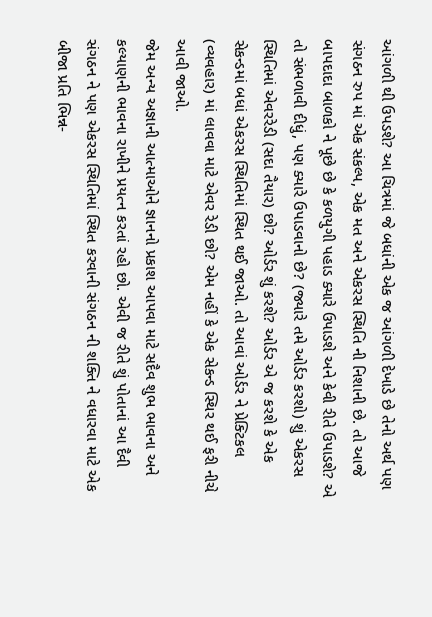આંગળી થી ઉપડશે? આ ચિત્રમાં જે બધાંની એક જ આંગળી દેખાડે છે તેનો અર્થ પણ સંગઠન રુપ માં એક સંકલ્પ, એક મત અને એકરસ સ્થિતિ ની નિશાની છે. તો આજે બાપદાદા બાળકો ને પૂછે છે કે કળયુગી પહાડ ક્યારે ઉપાડશે અને કેવી રીતે ઉપાડશે? એ તો સંભળાવી દીધું, પણ ક્યારે ઉપાડવાનો છે? (જ્યારે તમે ઓર્ડર કરશો) શું એકરસ સ્થિતિમાં એવરરેડી (સદા તૈયાર) છો? ઓર્ડર શું કરશે? ઓર્ડર એ જ કરશે કે એક સેકન્ડમાં બધાં એકરસ સ્થિતિમાં સ્થિત થઈ જાઓ. તો આવાં ઓર્ડર ને પ્રેક્ટિકલ (વ્યવહાર) માં લાવવા માટે એવર રેડી છો? એમ નહીં કે એક સેકન્ડ સ્થિર થઈ ફરી નીચે આવી જાઓ.
જેમ અન્ય અજ્ઞાની આત્માઓને જ્ઞાનનો પ્રકાશ આપવા માટે સદૈવ શુભ ભાવના અને કલ્યાણની ભાવના રાખીને પ્રયત્ન કરતાં રહો છો. એવી જ રીતે શું પોતાનાં આ દૈવી સંગઠન ને પણ એકરસ સ્થિતિમાં સ્થિત કરવાની સંગઠન ની શક્તિ ને વધારવા માટે એક બીજા પ્રતિ ભિન્ન-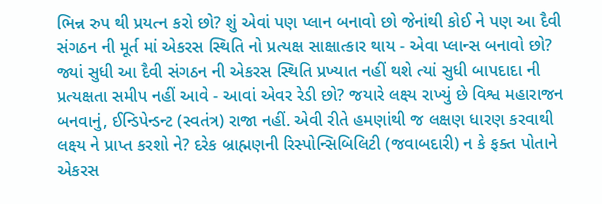ભિન્ન રુપ થી પ્રયત્ન કરો છો? શું એવાં પણ પ્લાન બનાવો છો જેનાંથી કોઈ ને પણ આ દૈવી સંગઠન ની મૂર્ત માં એકરસ સ્થિતિ નો પ્રત્યક્ષ સાક્ષાત્કાર થાય - એવા પ્લાન્સ બનાવો છો? જ્યાં સુધી આ દૈવી સંગઠન ની એકરસ સ્થિતિ પ્રખ્યાત નહીં થશે ત્યાં સુધી બાપદાદા ની પ્રત્યક્ષતા સમીપ નહીં આવે - આવાં એવર રેડી છો? જયારે લક્ષ્ય રાખ્યું છે વિશ્વ મહારાજન બનવાનું, ઈન્ડિપેન્ડન્ટ (સ્વતંત્ર) રાજા નહીં. એવી રીતે હમણાંથી જ લક્ષણ ધારણ કરવાથી લક્ષ્ય ને પ્રાપ્ત કરશો ને? દરેક બ્રાહ્મણની રિસ્પોન્સિબિલિટી (જવાબદારી) ન કે ફક્ત પોતાને એકરસ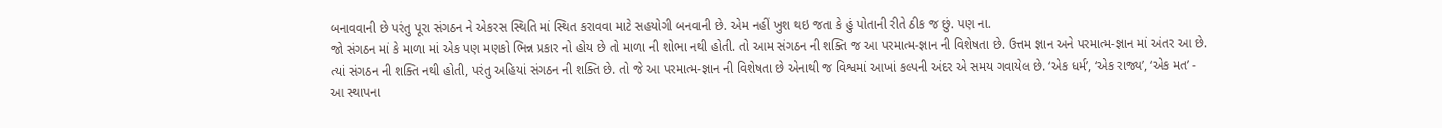બનાવવાની છે પરંતુ પૂરા સંગઠન ને એકરસ સ્થિતિ માં સ્થિત કરાવવા માટે સહયોગી બનવાની છે. એમ નહીં ખુશ થઇ જતા કે હું પોતાની રીતે ઠીક જ છું. પણ ના.
જો સંગઠન માં કે માળા માં એક પણ મણકો ભિન્ન પ્રકાર નો હોય છે તો માળા ની શોભા નથી હોતી. તો આમ સંગઠન ની શક્તિ જ આ પરમાત્મ-જ્ઞાન ની વિશેષતા છે. ઉત્તમ જ્ઞાન અને પરમાત્મ-જ્ઞાન માં અંતર આ છે. ત્યાં સંગઠન ની શક્તિ નથી હોતી, પરંતુ અહિયાં સંગઠન ની શક્તિ છે. તો જે આ પરમાત્મ-જ્ઞાન ની વિશેષતા છે એનાથી જ વિશ્વમાં આખાં કલ્પની અંદર એ સમય ગવાયેલ છે. ‘એક ધર્મ’, ‘એક રાજ્ય’, ‘એક મત’ - આ સ્થાપના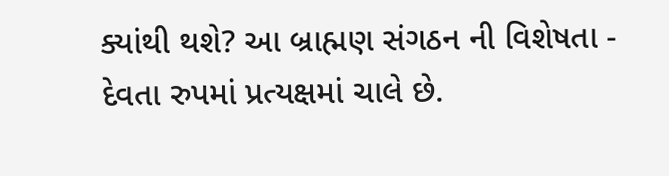ક્યાંથી થશે? આ બ્રાહ્મણ સંગઠન ની વિશેષતા - દેવતા રુપમાં પ્રત્યક્ષમાં ચાલે છે.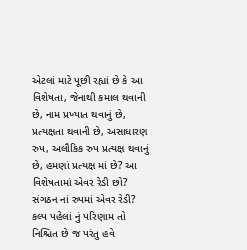એટલાં માટે પૂછી રહ્યાં છે કે આ વિશેષતા, જેનાથી કમાલ થવાની છે, નામ પ્રખ્યાત થવાનું છે, પ્રત્યક્ષતા થવાની છે, અસાધારણ રુપ, અલૌકિક રુપ પ્રત્યક્ષ થવાનું છે, હમણાં પ્રત્યક્ષ માં છે? આ વિશેષતામાં એવર રેડી છો? સંગઠન નાં રુપમાં એવર રેડી? કલ્પ પહેલાં નું પરિણામ તો નિશ્ચિત છે જ પરંતુ હવે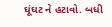ઘૂંઘટ ને હટાવો. બધી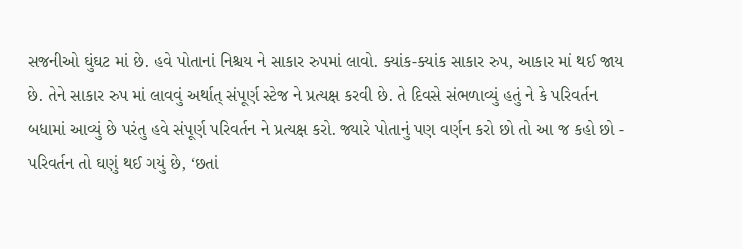સજનીઓ ઘુંઘટ માં છે. હવે પોતાનાં નિશ્ચય ને સાકાર રુપમાં લાવો. ક્યાંક-ક્યાંક સાકાર રુપ, આકાર માં થઈ જાય છે. તેને સાકાર રુપ માં લાવવું અર્થાત્ સંપૂર્ણ સ્ટેજ ને પ્રત્યક્ષ કરવી છે. તે દિવસે સંભળાવ્યું હતું ને કે પરિવર્તન બધામાં આવ્યું છે પરંતુ હવે સંપૂર્ણ પરિવર્તન ને પ્રત્યક્ષ કરો. જ્યારે પોતાનું પણ વર્ણન કરો છો તો આ જ કહો છો - પરિવર્તન તો ઘણું થઈ ગયું છે, ‘છતાં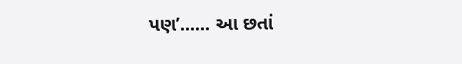પણ’...... આ છતાં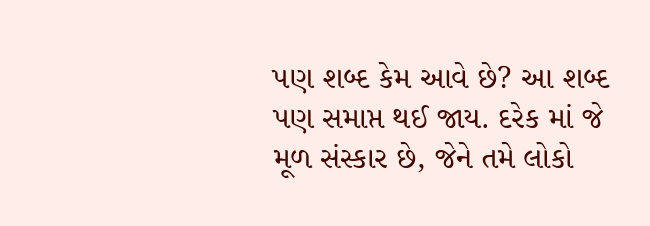પણ શબ્દ કેમ આવે છે? આ શબ્દ પણ સમાપ્ત થઈ જાય. દરેક માં જે મૂળ સંસ્કાર છે, જેને તમે લોકો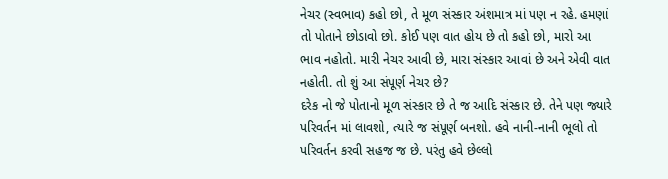નેચર (સ્વભાવ) કહો છો, તે મૂળ સંસ્કાર અંશમાત્ર માં પણ ન રહે. હમણાં તો પોતાને છોડાવો છો. કોઈ પણ વાત હોય છે તો કહો છો, મારો આ ભાવ નહોતો. મારી નેચર આવી છે, મારા સંસ્કાર આવાં છે અને એવી વાત નહોતી. તો શું આ સંપૂર્ણ નેચર છે?
દરેક નો જે પોતાનો મૂળ સંસ્કાર છે તે જ આદિ સંસ્કાર છે. તેને પણ જ્યારે પરિવર્તન માં લાવશો, ત્યારે જ સંપૂર્ણ બનશો. હવે નાની-નાની ભૂલો તો પરિવર્તન કરવી સહજ જ છે. પરંતુ હવે છેલ્લો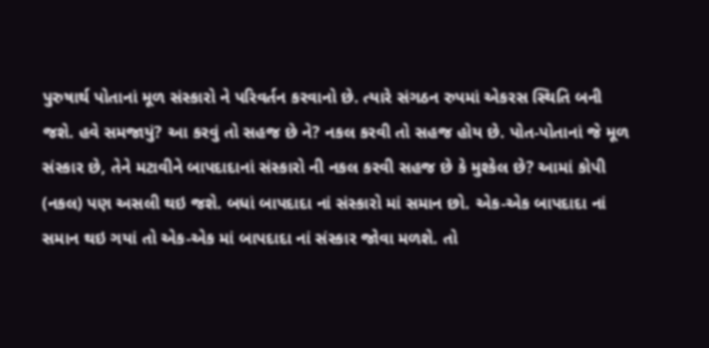પુરુષાર્થ પોતાનાં મૂળ સંસ્કારો ને પરિવર્તન કરવાનો છે. ત્યારે સંગઠન રુપમાં એકરસ સ્થિતિ બની જશે. હવે સમજાયું? આ કરવું તો સહજ છે ને? નકલ કરવી તો સહજ હોય છે. પોત-પોતાનાં જે મૂળ સંસ્કાર છે, તેને મટાવીને બાપદાદાનાં સંસ્કારો ની નકલ કરવી સહજ છે કે મુશ્કેલ છે? આમાં કોપી (નકલ) પણ અસલી થઇ જશે. બધાં બાપદાદા નાં સંસ્કારો માં સમાન છો. એક-એક બાપદાદા નાં સમાન થઇ ગયાં તો એક-એક માં બાપદાદા નાં સંસ્કાર જોવા મળશે. તો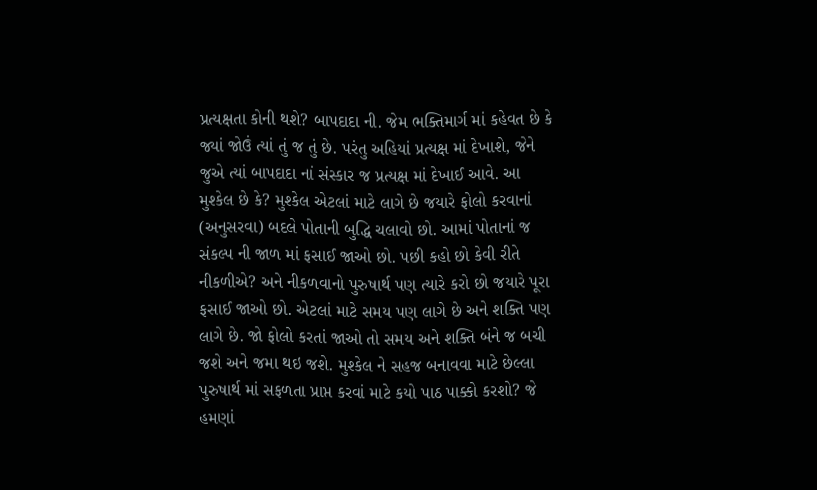પ્રત્યક્ષતા કોની થશે? બાપદાદા ની. જેમ ભક્તિમાર્ગ માં કહેવત છે કે જ્યાં જોઉં ત્યાં તું જ તું છે. પરંતુ અહિયાં પ્રત્યક્ષ માં દેખાશે, જેને જુએ ત્યાં બાપદાદા નાં સંસ્કાર જ પ્રત્યક્ષ માં દેખાઈ આવે. આ મુશ્કેલ છે કે? મુશ્કેલ એટલાં માટે લાગે છે જયારે ફોલો કરવાનાં (અનુસરવા) બદલે પોતાની બુદ્ધિ ચલાવો છો. આમાં પોતાનાં જ સંકલ્પ ની જાળ માં ફસાઈ જાઓ છો. પછી કહો છો કેવી રીતે નીકળીએ? અને નીકળવાનો પુરુષાર્થ પણ ત્યારે કરો છો જયારે પૂરા ફસાઈ જાઓ છો. એટલાં માટે સમય પણ લાગે છે અને શક્તિ પણ લાગે છે. જો ફોલો કરતાં જાઓ તો સમય અને શક્તિ બંને જ બચી જશે અને જમા થઇ જશે. મુશ્કેલ ને સહજ બનાવવા માટે છેલ્લા પુરુષાર્થ માં સફળતા પ્રાપ્ત કરવાં માટે કયો પાઠ પાક્કો કરશો? જે હમણાં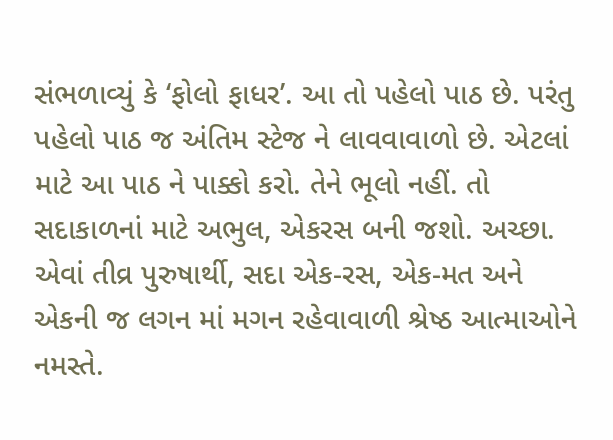સંભળાવ્યું કે ‘ફોલો ફાધર’. આ તો પહેલો પાઠ છે. પરંતુ પહેલો પાઠ જ અંતિમ સ્ટેજ ને લાવવાવાળો છે. એટલાં માટે આ પાઠ ને પાક્કો કરો. તેને ભૂલો નહીં. તો સદાકાળનાં માટે અભુલ, એકરસ બની જશો. અચ્છા.
એવાં તીવ્ર પુરુષાર્થી, સદા એક-રસ, એક-મત અને એકની જ લગન માં મગન રહેવાવાળી શ્રેષ્ઠ આત્માઓને નમસ્તે.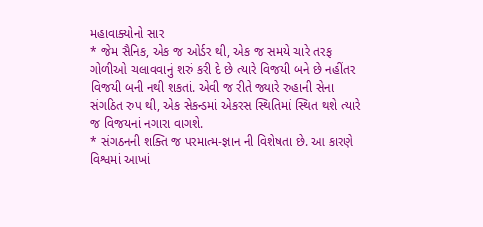મહાવાક્યોનો સાર
* જેમ સૈનિક, એક જ ઓર્ડર થી, એક જ સમયે ચારે તરફ ગોળીઓ ચલાવવાનું શરું કરી દે છે ત્યારે વિજયી બને છે નહીંતર વિજયી બની નથી શકતાં. એવી જ રીતે જ્યારે રુહાની સેના સંગઠિત રુપ થી, એક સેકન્ડમાં એકરસ સ્થિતિમાં સ્થિત થશે ત્યારે જ વિજયનાં નગારા વાગશે.
* સંગઠનની શક્તિ જ પરમાત્મ-જ્ઞાન ની વિશેષતા છે. આ કારણે વિશ્વમાં આખાં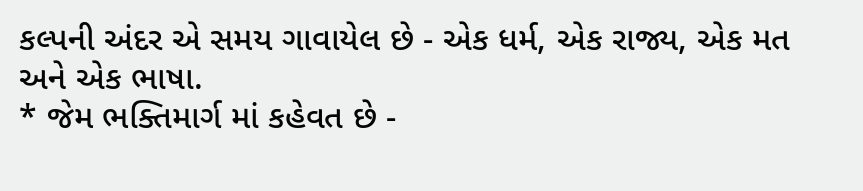કલ્પની અંદર એ સમય ગાવાયેલ છે - એક ધર્મ, એક રાજ્ય, એક મત અને એક ભાષા.
* જેમ ભક્તિમાર્ગ માં કહેવત છે -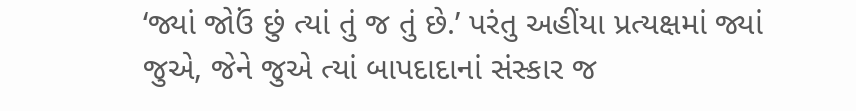‘જ્યાં જોઉં છું ત્યાં તું જ તું છે.’ પરંતુ અહીંયા પ્રત્યક્ષમાં જ્યાં જુએ, જેને જુએ ત્યાં બાપદાદાનાં સંસ્કાર જ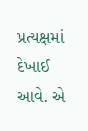પ્રત્યક્ષમાં દેખાઈ આવે. એ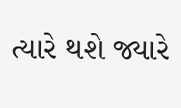ત્યારે થશે જ્યારે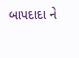બાપદાદા ને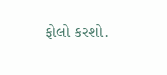ફોલો કરશો.